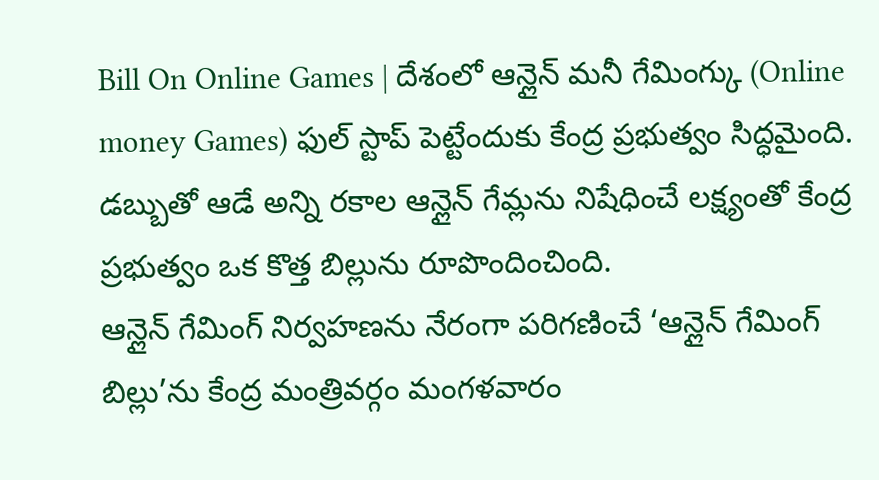Bill On Online Games | దేశంలో ఆన్లైన్ మనీ గేమింగ్కు (Online money Games) ఫుల్ స్టాప్ పెట్టేందుకు కేంద్ర ప్రభుత్వం సిద్ధమైంది. డబ్బుతో ఆడే అన్ని రకాల ఆన్లైన్ గేమ్లను నిషేధించే లక్ష్యంతో కేంద్ర ప్రభుత్వం ఒక కొత్త బిల్లును రూపొందించింది.
ఆన్లైన్ గేమింగ్ నిర్వహణను నేరంగా పరిగణించే ‘ఆన్లైన్ గేమింగ్ బిల్లు’ను కేంద్ర మంత్రివర్గం మంగళవారం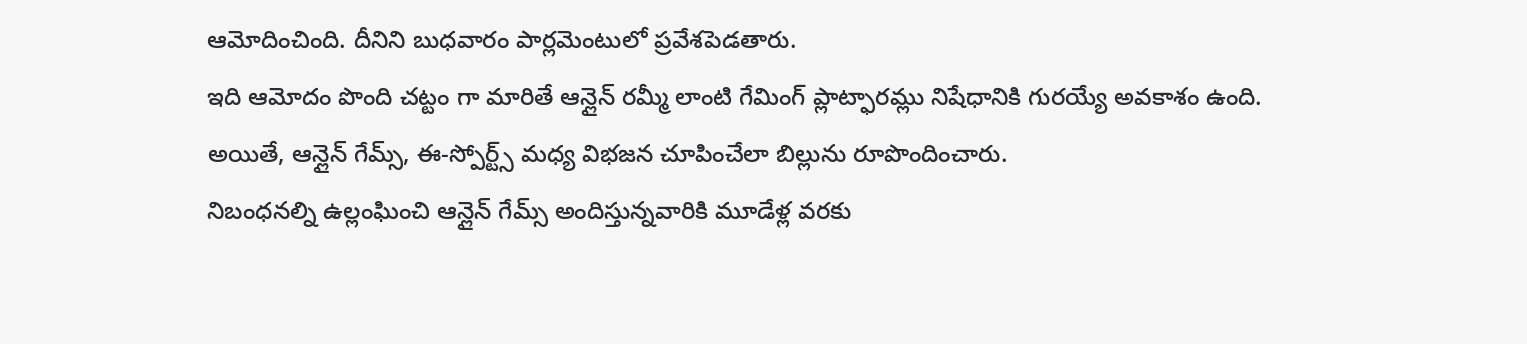ఆమోదించింది. దీనిని బుధవారం పార్లమెంటులో ప్రవేశపెడతారు.
ఇది ఆమోదం పొంది చట్టం గా మారితే ఆన్లైన్ రమ్మీ లాంటి గేమింగ్ ప్లాట్ఫారమ్లు నిషేధానికి గురయ్యే అవకాశం ఉంది. అయితే, ఆన్లైన్ గేమ్స్, ఈ-స్పోర్ట్స్ మధ్య విభజన చూపించేలా బిల్లును రూపొందించారు.
నిబంధనల్ని ఉల్లంఘించి ఆన్లైన్ గేమ్స్ అందిస్తున్నవారికి మూడేళ్ల వరకు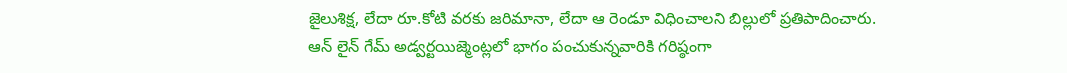జైలుశిక్ష, లేదా రూ.కోటి వరకు జరిమానా, లేదా ఆ రెండూ విధించాలని బిల్లులో ప్రతిపాదించారు.
ఆన్ లైన్ గేమ్ అడ్వర్టయిజ్మెంట్లలో భాగం పంచుకున్నవారికి గరిష్ఠంగా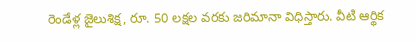రెండేళ్ల జైలుశిక్ష, రూ. 50 లక్షల వరకు జరిమానా విధిస్తారు. వీటి ఆర్థిక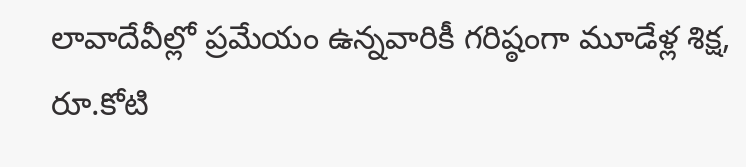లావాదేవీల్లో ప్రమేయం ఉన్నవారికీ గరిష్ఠంగా మూడేళ్ల శిక్ష, రూ.కోటి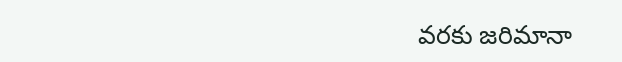వరకు జరిమానా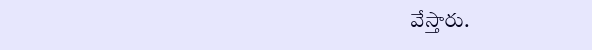వేస్తారు.